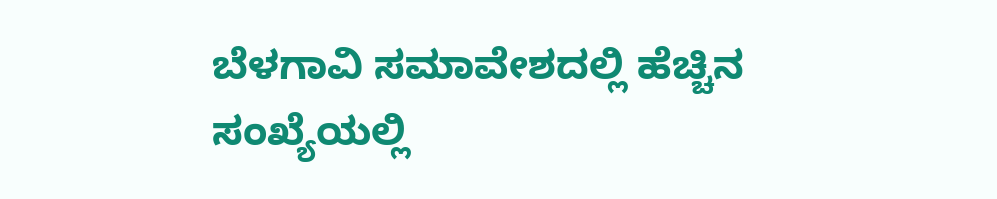ಬೆಳಗಾವಿ ಸಮಾವೇಶದಲ್ಲಿ ಹೆಚ್ಚಿನ ಸಂಖ್ಯೆಯಲ್ಲಿ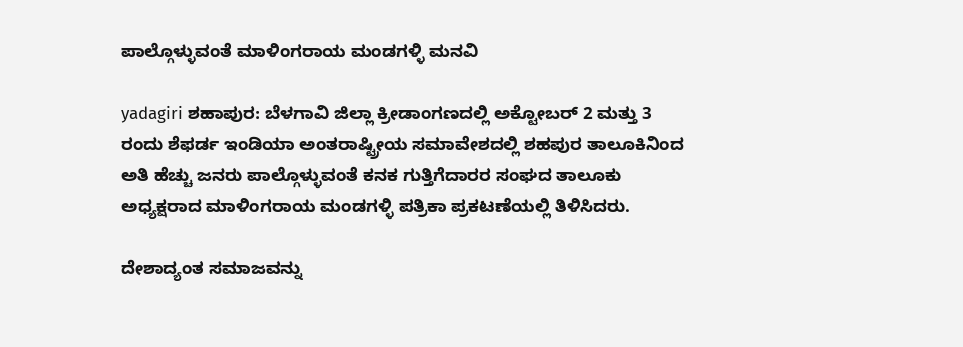ಪಾಲ್ಗೊಳ್ಳುವಂತೆ ಮಾಳಿಂಗರಾಯ ಮಂಡಗಳ್ಳಿ ಮನವಿ

yadagiri ಶಹಾಪುರ: ಬೆಳಗಾವಿ ಜಿಲ್ಲಾ ಕ್ರೀಡಾಂಗಣದಲ್ಲಿ ಅಕ್ಟೋಬರ್ 2 ಮತ್ತು 3 ರಂದು ಶೆಫರ್ಡ ಇಂಡಿಯಾ ಅಂತರಾಷ್ಟ್ರೀಯ ಸಮಾವೇಶದಲ್ಲಿ ಶಹಪುರ ತಾಲೂಕಿನಿಂದ ಅತಿ ಹೆಚ್ಚು ಜನರು ಪಾಲ್ಗೊಳ್ಳುವಂತೆ ಕನಕ ಗುತ್ತಿಗೆದಾರರ ಸಂಘದ ತಾಲೂಕು ಅಧ್ಯಕ್ಷರಾದ ಮಾಳಿಂಗರಾಯ ಮಂಡಗಳ್ಳಿ ಪತ್ರಿಕಾ ಪ್ರಕಟಣೆಯಲ್ಲಿ ತಿಳಿಸಿದರು.

ದೇಶಾದ್ಯಂತ ಸಮಾಜವನ್ನು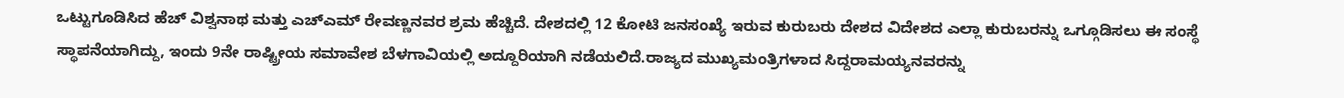ಒಟ್ಟುಗೂಡಿಸಿದ ಹೆಚ್ ವಿಶ್ವನಾಥ ಮತ್ತು ಎಚ್ಎಮ್ ರೇವಣ್ಣನವರ ಶ್ರಮ ಹೆಚ್ಚಿದೆ. ದೇಶದಲ್ಲಿ 12 ಕೋಟಿ ಜನಸಂಖ್ಯೆ ಇರುವ ಕುರುಬರು ದೇಶದ ವಿದೇಶದ ಎಲ್ಲಾ ಕುರುಬರನ್ನು ಒಗ್ಗೂಡಿಸಲು ಈ ಸಂಸ್ಥೆ ಸ್ಥಾಪನೆಯಾಗಿದ್ದು, ಇಂದು 9ನೇ ರಾಷ್ಟ್ರೀಯ ಸಮಾವೇಶ ಬೆಳಗಾವಿಯಲ್ಲಿ ಅದ್ದೂರಿಯಾಗಿ ನಡೆಯಲಿದೆ.ರಾಜ್ಯದ ಮುಖ್ಯಮಂತ್ರಿಗಳಾದ ಸಿದ್ದರಾಮಯ್ಯನವರನ್ನು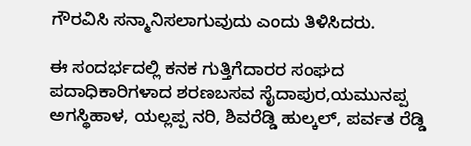ಗೌರವಿಸಿ ಸನ್ಮಾನಿಸಲಾಗುವುದು ಎಂದು ತಿಳಿಸಿದರು.

ಈ ಸಂದರ್ಭದಲ್ಲಿ ಕನಕ ಗುತ್ತಿಗೆದಾರರ ಸಂಘದ ಪದಾಧಿಕಾರಿಗಳಾದ ಶರಣಬಸವ ಸೈದಾಪುರ,ಯಮುನಪ್ಪ ಅಗಸ್ಥಿಹಾಳ, ಯಲ್ಲಪ್ಪ ನರಿ, ಶಿವರೆಡ್ಡಿ ಹುಲ್ಕಲ್, ಪರ್ವತ ರೆಡ್ಡಿ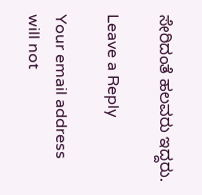ಸೇರಿದಂತೆ ಹಲವರು ಇದ್ದರು.

Leave a Reply

Your email address will not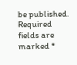be published. Required fields are marked *